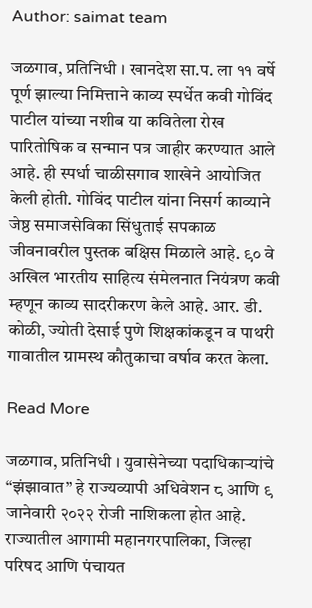Author: saimat team

जळगाव, प्रतिनिधी । खानदेश सा.प. ला ११ वर्षे पूर्ण झाल्या निमित्ताने काव्य स्पर्धेत कवी गोविंद पाटील यांच्या नशीब या कवितेला रोख पारितोषिक व सन्मान पत्र जाहीर करण्यात आले आहे. ही स्पर्धा चाळीसगाव शाखेने आयोजित केली होती. गोविंद पाटील यांना निसर्ग काव्याने जेष्ठ समाजसेविका सिंधुताई सपकाळ जीवनावरील पुस्तक बक्षिस मिळाले आहे. ९० वे अखिल भारतीय साहित्य संमेलनात नियंत्रण कवी म्हणून काव्य सादरीकरण केले आहे. आर. डी. कोळी, ज्योती देसाई पुणे शिक्षकांकडून व पाथरी गावातील ग्रामस्थ कौतुकाचा वर्षाव करत केला.

Read More

जळगाव, प्रतिनिधी । युवासेनेच्या पदाधिकाऱ्यांचे “झंझावात” हे राज्यव्यापी अधिवेशन ८ आणि ९ जानेवारी २०२२ रोजी नाशिकला होत आहे. राज्यातील आगामी महानगरपालिका, जिल्हा परिषद आणि पंचायत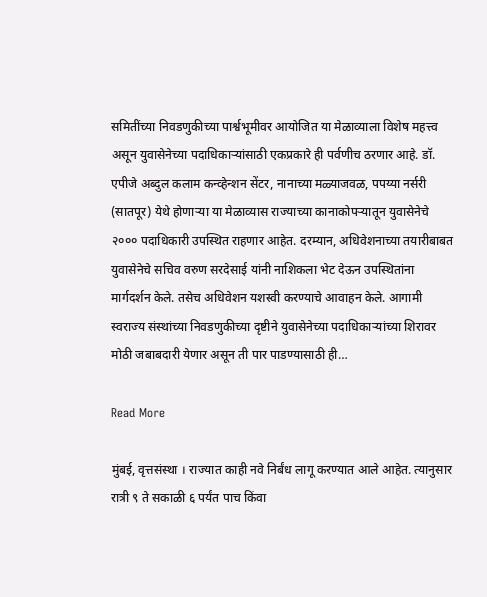समितींच्या निवडणुकीच्या पार्श्वभूमीवर आयोजित या मेळाव्याला विशेष महत्त्व असून युवासेनेच्या पदाधिकाऱ्यांसाठी एकप्रकारे ही पर्वणीच ठरणार आहे. डॉ. एपीजे अब्दुल कलाम कन्व्हेन्शन सेंटर, नानाच्या मळ्याजवळ, पपय्या नर्सरी (सातपूर) येथे होणाऱ्या या मेळाव्यास राज्याच्या कानाकोपऱ्यातून युवासेनेचे २००० पदाधिकारी उपस्थित राहणार आहेत. दरम्यान, अधिवेशनाच्या तयारीबाबत युवासेनेचे सचिव वरुण सरदेसाई यांनी नाशिकला भेट देऊन उपस्थितांना मार्गदर्शन केले. तसेच अधिवेशन यशस्वी करण्याचे आवाहन केले. आगामी स्वराज्य संस्थांच्या निवडणुकीच्या दृष्टीने युवासेनेच्या पदाधिकाऱ्यांच्या शिरावर मोठी जबाबदारी येणार असून ती पार पाडण्यासाठी ही…

Read More

मुंबई, वृत्तसंस्था । राज्यात काही नवे निर्बंध लागू करण्यात आले आहेत. त्यानुसार रात्री ९ ते सकाळी ६ पर्यंत पाच किंवा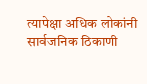त्यापेक्षा अधिक लोकांनी सार्वजनिक ठिकाणी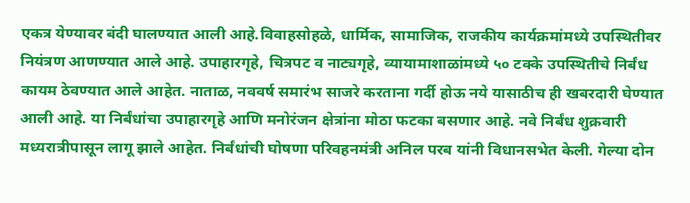एकत्र येण्यावर बंदी घालण्यात आली आहे.विवाहसोहळे, धार्मिक, सामाजिक, राजकीय कार्यक्रमांमध्ये उपस्थितीवर नियंत्रण आणण्यात आले आहे. उपाहारगृहे, चित्रपट व नाट्यगृहे, व्यायामाशाळांमध्ये ५० टक्के उपस्थितीचे निर्बंध कायम ठेवण्यात आले आहेत. नाताळ, नववर्ष समारंभ साजरे करताना गर्दी होऊ नये यासाठीच ही खबरदारी घेण्यात आली आहे. या निर्बंधांचा उपाहारगृहे आणि मनोरंजन क्षेत्रांना मोठा फटका बसणार आहे. नवे निर्बंध शुक्रवारी मध्यरात्रीपासून लागू झाले आहेत. निर्बंधांची घोषणा परिवहनमंत्री अनिल परब यांनी विधानसभेत केली. गेल्या दोन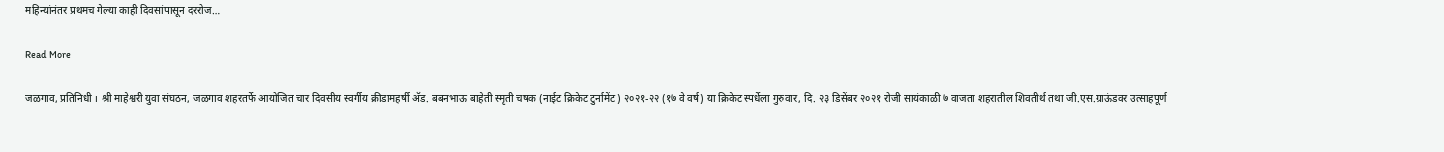महिन्यांनंतर प्रथमच गेल्या काही दिवसांपासून दररोज…

Read More

जळगाव, प्रतिनिधी । श्री माहेश्वरी युवा संघठन, जळगाव शहरतर्फे आयोजित चार दिवसीय स्वर्गीय क्रीडामहर्षी अ‍ॅड. बबनभाऊ बाहेती स्मृती चषक (नाईट क्रिकेट टुर्नामेंट) २०२१-२२ (१७ वे वर्ष) या क्रिकेट स्पर्धेला गुरुवार, दि. २३ डिसेंबर २०२१ रोजी सायंकाळी ७ वाजता शहरातील शिवतीर्थ तथा जी.एस.ग्राऊंडवर उत्साहपूर्ण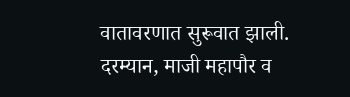वातावरणात सुरूवात झाली. दरम्यान, माजी महापौर व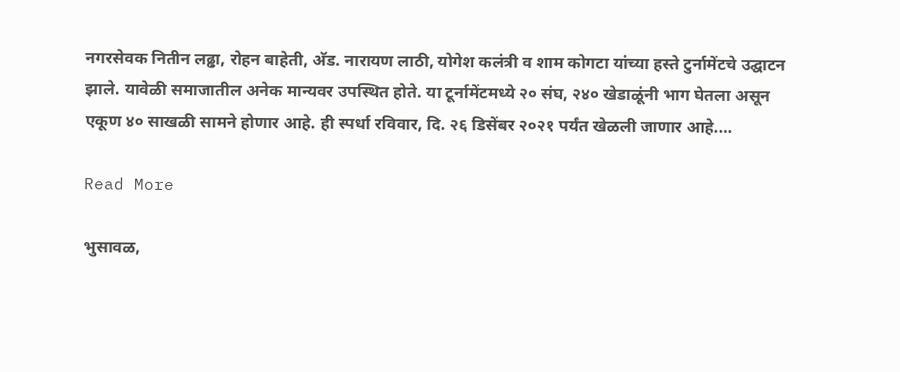नगरसेवक नितीन लढ्ढा, रोहन बाहेती, अ‍ॅड. नारायण लाठी, योगेश कलंत्री व शाम कोगटा यांच्या हस्ते टुर्नामेंटचे उद्घाटन झाले. यावेळी समाजातील अनेक मान्यवर उपस्थित होते. या टूर्नामेंटमध्ये २० संघ, २४० खेडाळूंनी भाग घेतला असून एकूण ४० साखळी सामने होणार आहे. ही स्पर्धा रविवार, दि. २६ डिसेंबर २०२१ पर्यंत खेळली जाणार आहे.…

Read More

भुसावळ,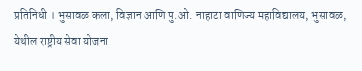प्रतिनिधी । भुसावळ कला, विज्ञान आणि पु.ओ. नाहाटा वाणिज्य महाविद्यालय, भुसावळ, येथील राष्ट्रीय सेवा योजना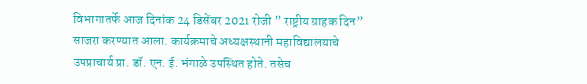विभागातर्फे आज दिनांक 24 डिसेंबर 2021 रोजी ” राष्ट्रीय ग्राहक दिन” साजरा करण्यात आला. कार्यक्रमाचे अध्यक्षस्थानी महाविद्यालयाचे उपप्राचार्य प्रा. डॉ. एन. ई. भंगाळे उपस्थित होते. तसेच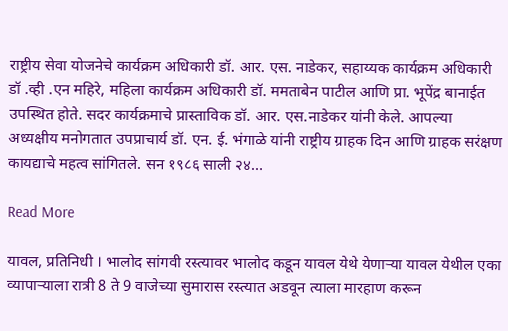राष्ट्रीय सेवा योजनेचे कार्यक्रम अधिकारी डॉ. आर. एस. नाडेकर, सहाय्यक कार्यक्रम अधिकारी डॉ .व्ही .एन महिरे, महिला कार्यक्रम अधिकारी डॉ. ममताबेन पाटील आणि प्रा. भूपेंद्र बानाईत उपस्थित होते. सदर कार्यक्रमाचे प्रास्ताविक डॉ. आर. एस.नाडेकर यांनी केले. आपल्या अध्यक्षीय मनोगतात उपप्राचार्य डॉ. एन. ई. भंगाळे यांनी राष्ट्रीय ग्राहक दिन आणि ग्राहक सरंक्षण कायद्याचे महत्व सांगितले. सन १९८६ साली २४…

Read More

यावल, प्रतिनिधी । भालोद सांगवी रस्त्यावर भालोद कडून यावल येथे येणाऱ्या यावल येथील एका व्यापाऱ्याला रात्री 8 ते 9 वाजेच्या सुमारास रस्त्यात अडवून त्याला मारहाण करून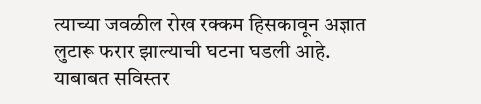त्याच्या जवळील रोख रक्कम हिसकावून अज्ञात लुटारू फरार झाल्याची घटना घडली आहे. याबाबत सविस्तर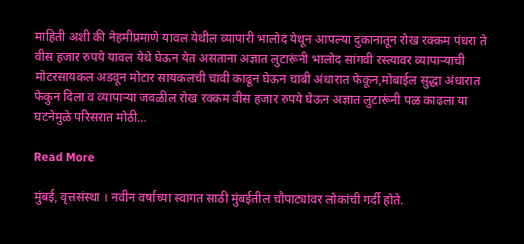माहिती अशी की नेहमीप्रमाणे यावल येथील व्यापारी भालोद येथून आपल्या दुकानातून रोख रक्कम पंधरा ते वीस हजार रुपये यावल येथे घेऊन येत असताना अज्ञात लुटारूंनी भालोद सांगवी रस्त्यावर व्यापाऱ्याची मोटरसायकल अडवून मोटार सायकलची चावी काढून घेऊन चाबी अंधारात फेकून,मोबाईल सुद्धा अंधारात फेकुन दिला व व्यापाऱ्या जवळील रोख रक्कम वीस हजार रुपये घेऊन अज्ञात लुटारूंनी पळ काढला या घटनेमुळे परिसरात मोठी…

Read More

मुंबई, वृत्तसंस्था । नवीन वर्षाच्या स्वागत साठी मुंबईतील चौपाट्यांवर लोकांची गर्दी होते.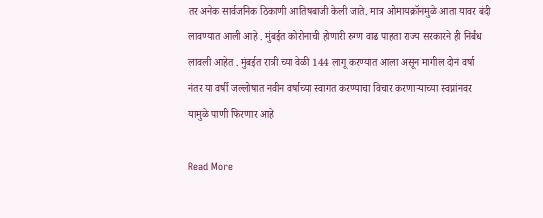तर अनेक सार्वजनिक ठिकाणी आतिषबाजी केली जाते. मात्र ओमायक्रॉनमुळे आता यावर बंदी लावण्यात आली आहे . मुंबईत कोरोनाची होणारी रुग्ण वाढ पाहता राज्य सरकारने ही निर्बंध लावली आहेत . मुंबईत रात्री च्या वेळी 144 लागू करण्यात आला असून मागील दोन वर्षा नंतर या वर्षी जल्लोषात नवीन वर्षाच्या स्वागत करण्याचा विचार करणाऱ्याच्या स्वप्नांनवर यामुळे पाणी फिरणार आहे

Read More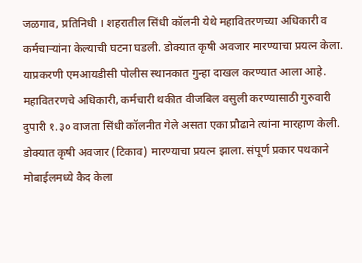जळगाव, प्रतिनिधी । शहरातील सिंधी कॉलनी येथे महावितरणच्या अधिकारी व कर्मचाऱ्यांना केल्याची घटना घडली. डोक्यात कृषी अवजार मारण्याचा प्रयत्न केला. याप्रकरणी एमआयडीसी पोलीस स्थानकात गुन्हा दाखल करण्यात आला आहे. महावितरणचे अधिकारी, कर्मचारी थकीत वीजबिल वसुली करण्यासाठी गुरुवारी दुपारी १.३० वाजता सिंधी कॉलनीत गेले असता एका प्रौढाने त्यांना मारहाण केली. डोक्यात कृषी अवजार (टिकाव) मारण्याचा प्रयत्न झाला. संपूर्ण प्रकार पथकाने मोबाईलमध्ये कैद केला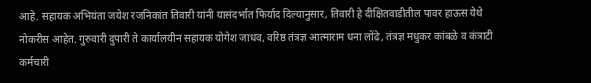आहे. सहायक अभियंता जयेश रजनिकांत तिवारी यांनी यासंदर्भात फिर्याद दिल्यानुसार, तिवारी हे दीक्षितवाडीतील पावर हाऊस येथे नोकरीस आहेत. गुरुवारी दुपारी ते कार्यालयीन सहायक योगेश जाधव, वरिष्ठ तंत्रज्ञ आत्माराम धना लोंढे, तंत्रज्ञ मधुकर कांबळे व कंत्राटी कर्मचारी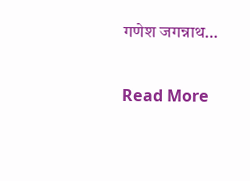गणेश जगन्नाथ…

Read More